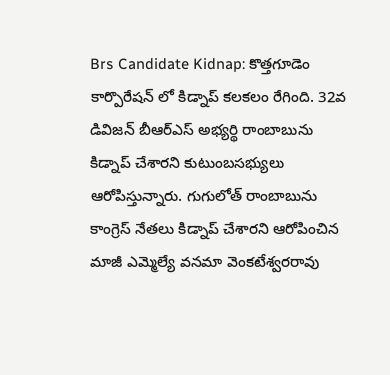Brs Candidate Kidnap: కొత్తగూడెం కార్పొరేషన్ లో కిడ్నాప్ కలకలం రేగింది. 32వ డివిజన్ బీఆర్ఎస్ అభ్యర్థి రాంబాబును కిడ్నాప్ చేశారని కుటుంబసభ్యులు ఆరోపిస్తున్నారు. గుగులోత్ రాంబాబును కాంగ్రెస్ నేతలు కిడ్నాప్ చేశారని ఆరోపించిన మాజీ ఎమ్మెల్యే వనమా వెంకటేశ్వరరావు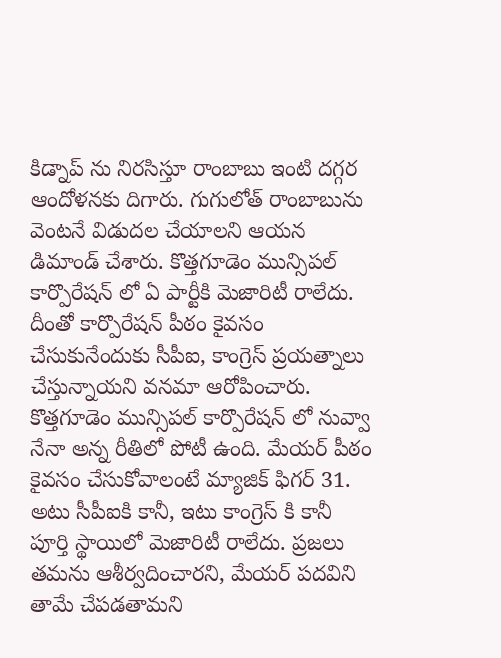కిడ్నాప్ ను నిరసిస్తూ రాంబాబు ఇంటి దగ్గర ఆందోళనకు దిగారు. గుగులోత్ రాంబాబును వెంటనే విడుదల చేయాలని ఆయన డిమాండ్ చేశారు. కొత్తగూడెం మున్సిపల్ కార్పొరేషన్ లో ఏ పార్టీకి మెజారిటీ రాలేదు. దీంతో కార్పొరేషన్ పీఠం కైవసం చేసుకునేందుకు సీపీఐ, కాంగ్రెస్ ప్రయత్నాలు చేస్తున్నాయని వనమా ఆరోపించారు.
కొత్తగూడెం మున్సిపల్ కార్పొరేషన్ లో నువ్వా నేనా అన్న రీతిలో పోటీ ఉంది. మేయర్ పీఠం కైవసం చేసుకోవాలంటే మ్యాజిక్ ఫిగర్ 31. అటు సీపీఐకి కానీ, ఇటు కాంగ్రెస్ కి కానీ పూర్తి స్థాయిలో మెజారిటీ రాలేదు. ప్రజలు తమను ఆశీర్వదించారని, మేయర్ పదవిని తామే చేపడతామని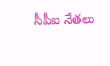సీపీఐ నేతలు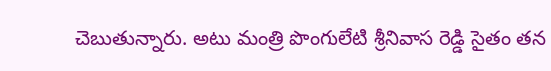చెబుతున్నారు. అటు మంత్రి పొంగులేటి శ్రీనివాస రెడ్డి సైతం తన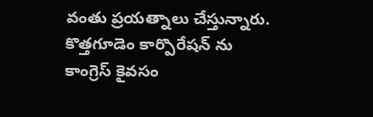వంతు ప్రయత్నాలు చేస్తున్నారు. కొత్తగూడెం కార్పొరేషన్ ను కాంగ్రెస్ కైవసం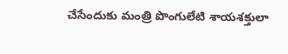చేసేందుకు మంత్రి పొంగులేటి శాయశక్తులా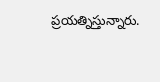ప్రయత్నిస్తున్నారు.